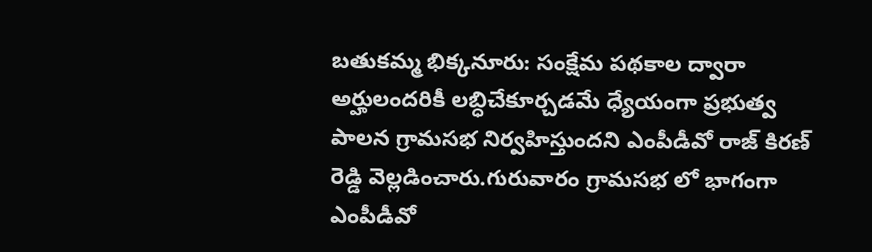బతుకమ్మ భిక్కనూరు: సంక్షేమ పథకాల ద్వారా అర్హులందరికీ లబ్ధిచేకూర్చడమే ధ్యేయంగా ప్రభుత్వ పాలన గ్రామసభ నిర్వహిస్తుందని ఎంపీడీవో రాజ్ కిరణ్ రెడ్డి వెల్లడించారు.గురువారం గ్రామసభ లో భాగంగా ఎంపీడీవో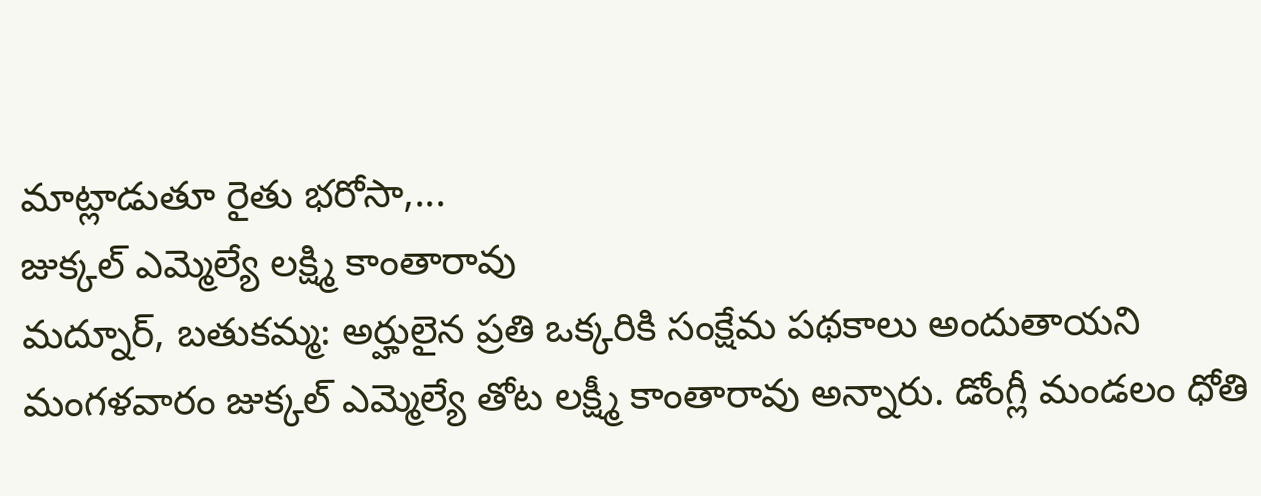మాట్లాడుతూ రైతు భరోసా,...
జుక్కల్ ఎమ్మెల్యే లక్ష్మి కాంతారావు
మద్నూర్, బతుకమ్మ: అర్హులైన ప్రతి ఒక్కరికి సంక్షేమ పథకాలు అందుతాయని మంగళవారం జుక్కల్ ఎమ్మెల్యే తోట లక్ష్మీ కాంతారావు అన్నారు. డోంగ్లీ మండలం ధోతి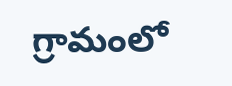గ్రామంలో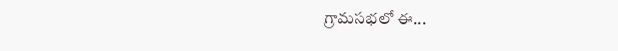గ్రామసభలో ఈ...